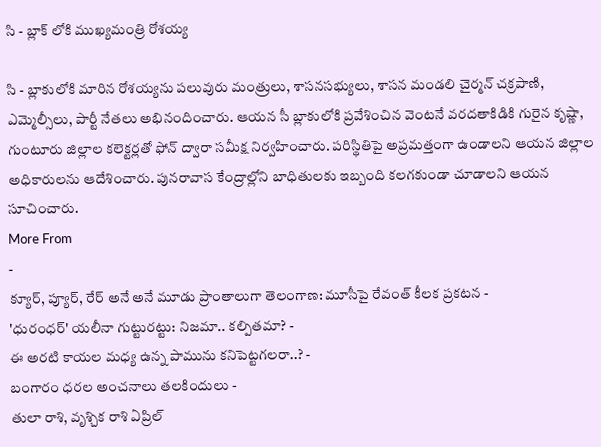సి - బ్లాక్ లోకి ముఖ్యమంత్రి రోశయ్య

సి - బ్లాకులోకి మారిన రోశయ్యను పలువురు మంత్రులు, శాసనసభ్యులు, శాసన మండలి చైర్మన్ చక్రపాణి, ఎమ్మెల్సీలు, పార్టీ నేతలు అభినందించారు. ఆయన సీ బ్లాకులోకి ప్రవేశించిన వెంటనే వరదతాకిడికి గురైన కృష్ణా, గుంటూరు జిల్లాల కలెక్టర్లతో ఫోన్ ద్వారా సమీక్ష నిర్వహించారు. పరిస్థితిపై అప్రమత్తంగా ఉండాలని ఆయన జిల్లాల అధికారులను ఆదేశించారు. పునరావాస కేంద్రాల్లోని బాధితులకు ఇబ్బంది కలగకుండా చూడాలని ఆయన సూచించారు.
More From
-
క్యూర్, ప్యూర్, రేర్ అనే అనే మూడు ప్రాంతాలుగా తెలంగాణ: మూసీపై రేవంత్ కీలక ప్రకటన -
'ధురంధర్' యలీనా గుట్టురట్టు: నిజమా.. కల్పితమా? -
ఈ అరటి కాయల మధ్య ఉన్న పామును కనిపెట్టగలరా..? -
బంగారం ధరల అంచనాలు తలకిందులు -
తులా రాశి, వృశ్చిక రాశి ఏప్రిల్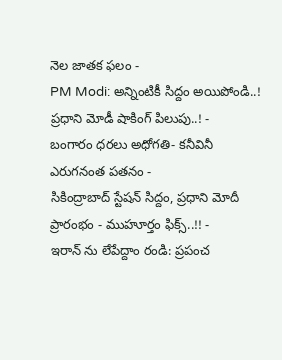నెల జాతక ఫలం -
PM Modi: అన్నింటికీ సిద్దం అయిపోండి..! ప్రధాని మోడీ షాకింగ్ పిలుపు..! -
బంగారం ధరలు అధోగతి- కనీవినీ ఎరుగనంత పతనం -
సికింద్రాబాద్ స్టేషన్ సిద్దం, ప్రధాని మోదీ ప్రారంభం - ముహూర్తం ఫిక్స్..!! -
ఇరాన్ ను లేపేద్దాం రండి: ప్రపంచ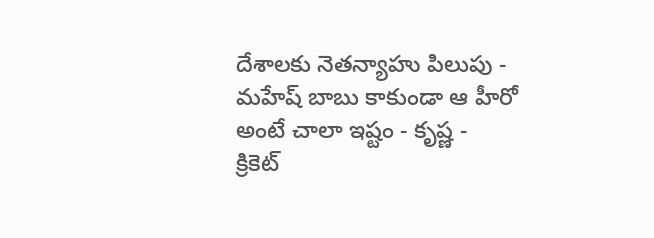దేశాలకు నెతన్యాహు పిలుపు -
మహేష్ బాబు కాకుండా ఆ హీరో అంటే చాలా ఇష్టం - కృష్ణ -
క్రికెట్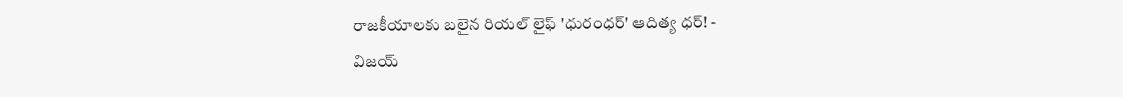రాజకీయాలకు బలైన రియల్ లైఫ్ 'ధురంధర్' ఆదిత్య ధర్! -
విజయ్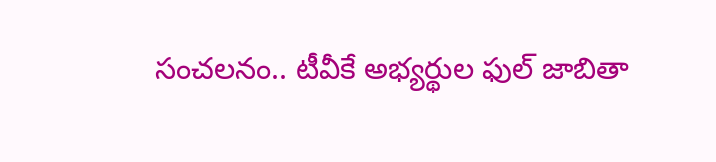సంచలనం.. టీవీకే అభ్యర్థుల ఫుల్ జాబితా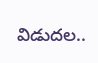విడుదల..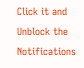Click it and Unblock the Notifications